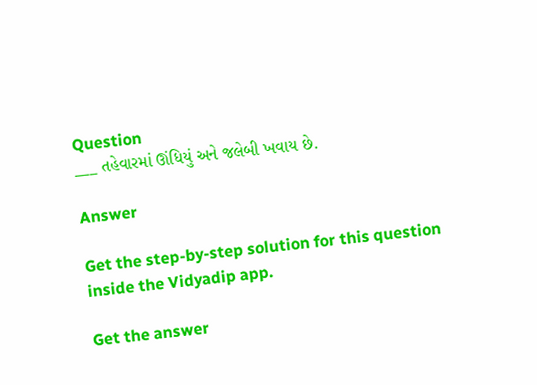Question
___ તહેવારમાં ઊંધિયું અને જલેબી ખવાય છે.

Answer

Get the step-by-step solution for this question inside the Vidyadip app.

Get the answer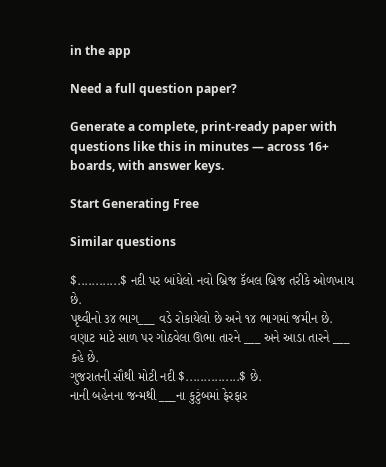in the app

Need a full question paper?

Generate a complete, print-ready paper with questions like this in minutes — across 16+ boards, with answer keys.

Start Generating Free

Similar questions

$............$ નદી પર બાંધેલો નવો બ્રિજ કૅબલ બ્રિજ તરીકે ઓળખાય છે.
પૃથ્વીનો ૩૪ ભાગ___ વડે રોકાયેલો છે અને ૧૪ ભાગમાં જમીન છે.
વણાટ માટે સાળ પર ગોઠવેલા ઊભા તારને ___ અને આડા તારને ___ કહે છે.
ગુજરાતની સૌથી મોટી નદી $...............$ છે.
નાની બહેનના જન્મથી ___ના કુટુંબમાં ફેરફાર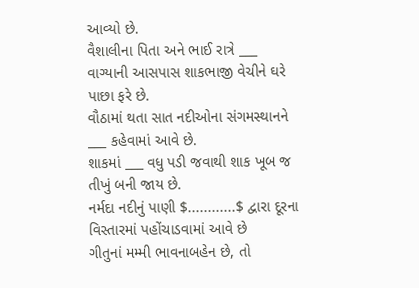આવ્યો છે.
વૈશાલીના પિતા અને ભાઈ રાત્રે ___ વાગ્યાની આસપાસ શાકભાજી વેચીને ઘરે પાછા ફરે છે.
વૌઠામાં થતા સાત નદીઓના સંગમસ્થાનને ___ કહેવામાં આવે છે.
શાકમાં ___ વધુ પડી જવાથી શાક ખૂબ જ તીખું બની જાય છે.
નર્મદા નદીનું પાણી $............$ દ્વારા દૂરના વિસ્તારમાં પહોંચાડવામાં આવે છે
ગીતુનાં મમ્મી ભાવનાબહેન છે, તો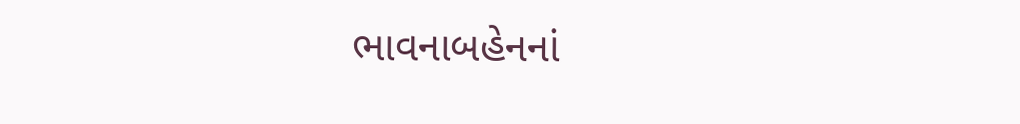ભાવનાબહેનનાં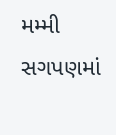મમ્મી સગપણમાં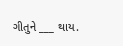ગીતુને ___ થાય.